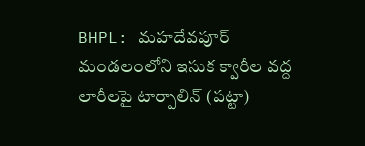BHPL: మహదేవపూర్ మండలంలోని ఇసుక క్వారీల వద్ద లారీలపై టార్పాలిన్ (పట్టా)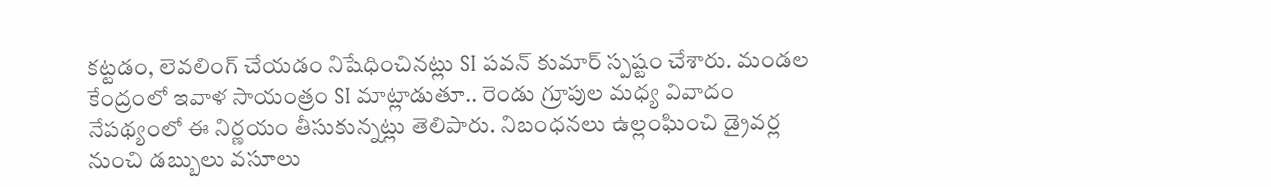కట్టడం, లెవలింగ్ చేయడం నిషేధించినట్లు SI పవన్ కుమార్ స్పష్టం చేశారు. మండల కేంద్రంలో ఇవాళ సాయంత్రం SI మాట్లాడుతూ.. రెండు గ్రూపుల మధ్య వివాదం నేపథ్యంలో ఈ నిర్ణయం తీసుకున్నట్లు తెలిపారు. నిబంధనలు ఉల్లంఘించి డ్రైవర్ల నుంచి డబ్బులు వసూలు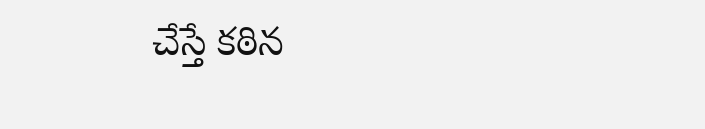చేస్తే కఠిన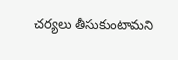చర్యలు తీసుకుంటామని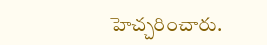హెచ్చరించారు.